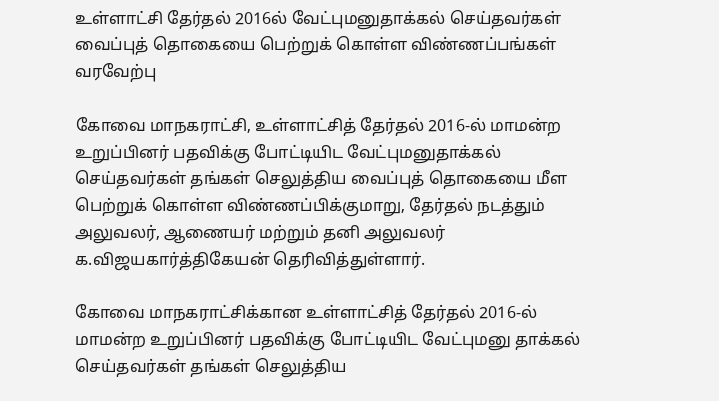உள்ளாட்சி தேர்தல் 2016ல் வேட்புமனுதாக்கல் செய்தவர்கள் வைப்புத் தொகையை பெற்றுக் கொள்ள விண்ணப்பங்கள் வரவேற்பு

கோவை மாநகராட்சி, உள்ளாட்சித் தேர்தல் 2016-ல் மாமன்ற உறுப்பினர் பதவிக்கு போட்டியிட வேட்புமனுதாக்கல் செய்தவர்கள் தங்கள் செலுத்திய வைப்புத் தொகையை மீள பெற்றுக் கொள்ள விண்ணப்பிக்குமாறு, தேர்தல் நடத்தும் அலுவலர், ஆணையர் மற்றும் தனி அலுவலர் க.விஜயகார்த்திகேயன் தெரிவித்துள்ளார்.

கோவை மாநகராட்சிக்கான உள்ளாட்சித் தேர்தல் 2016-ல் மாமன்ற உறுப்பினர் பதவிக்கு போட்டியிட வேட்புமனு தாக்கல் செய்தவர்கள் தங்கள் செலுத்திய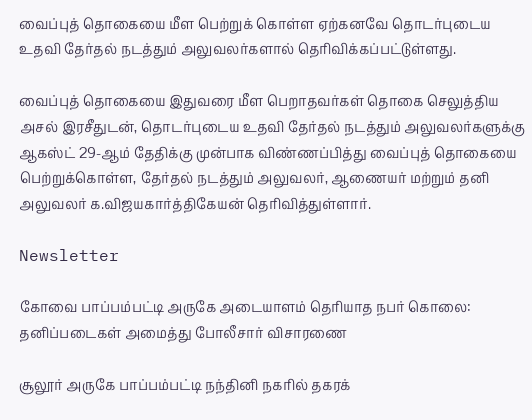வைப்புத் தொகையை மீள பெற்றுக் கொள்ள ஏற்கனவே தொடர்புடைய உதவி தேர்தல் நடத்தும் அலுவலர்களால் தெரிவிக்கப்பட்டுள்ளது.

வைப்புத் தொகையை இதுவரை மீள பெறாதவர்கள் தொகை செலுத்திய அசல் இரசீதுடன், தொடர்புடைய உதவி தேர்தல் நடத்தும் அலுவலர்களுக்கு ஆகஸ்ட் 29-ஆம் தேதிக்கு முன்பாக விண்ணப்பித்து வைப்புத் தொகையை பெற்றுக்கொள்ள, தேர்தல் நடத்தும் அலுவலர், ஆணையர் மற்றும் தனி அலுவலர் க.விஜயகார்த்திகேயன் தெரிவித்துள்ளார்.

Newsletter

கோவை பாப்பம்பட்டி அருகே அடையாளம் தெரியாத நபர் கொலை: தனிப்படைகள் அமைத்து போலீசார் விசாரணை

சூலூர் அருகே பாப்பம்பட்டி நந்தினி நகரில் தகரக்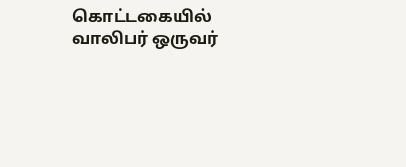கொட்டகையில் வாலிபர் ஒருவர்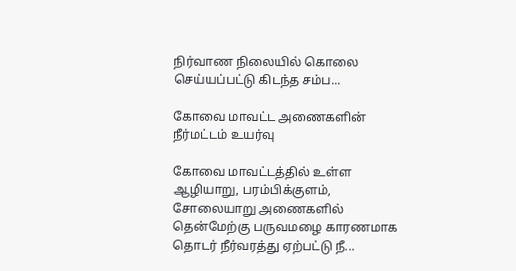நிர்வாண நிலையில் கொலை செய்யப்பட்டு கிடந்த சம்ப...

கோவை மாவட்ட அணைகளின் நீர்மட்டம் உயர்வு

கோவை மாவட்டத்தில் உள்ள ஆழியாறு, பரம்பிக்குளம், சோலையாறு அணைகளில் தென்மேற்கு பருவமழை காரணமாக தொடர் நீர்வரத்து ஏற்பட்டு நீ...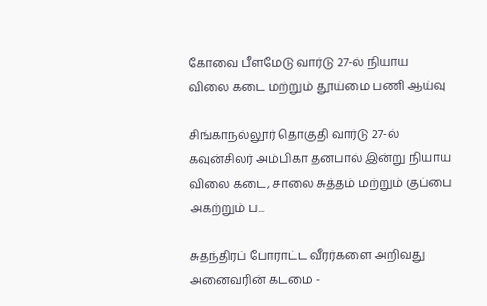கோவை பீளமேடு வார்டு 27-ல் நியாய விலை கடை மற்றும் தூய்மை பணி ஆய்வு

சிங்காநல்லூர் தொகுதி வார்டு 27-ல் கவுன்சிலர் அம்பிகா தனபால் இன்று நியாய விலை கடை, சாலை சுத்தம் மற்றும் குப்பை அகற்றும் ப...

சுதந்திரப் போராட்ட வீரர்களை அறிவது அனைவரின் கடமை -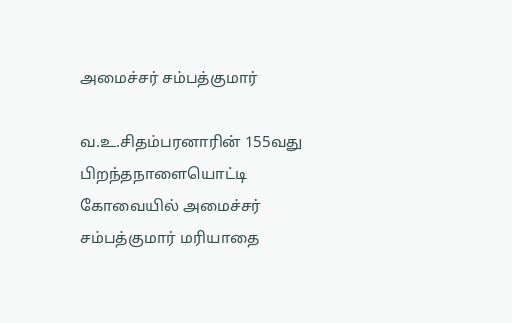அமைச்சர் சம்பத்குமார்

வ.உ.சிதம்பரனாரின் 155வது பிறந்தநாளையொட்டி கோவையில் அமைச்சர் சம்பத்குமார் மரியாதை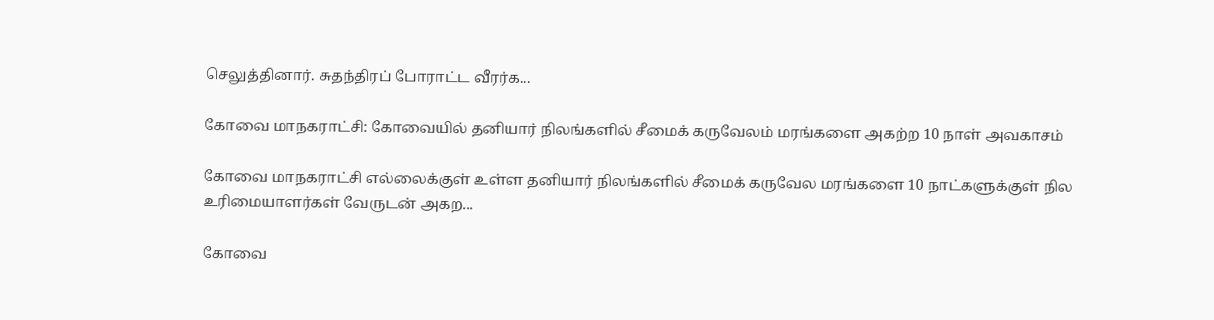செலுத்தினார். சுதந்திரப் போராட்ட வீரர்க...

கோவை மாநகராட்சி: கோவையில் தனியார் நிலங்களில் சீமைக் கருவேலம் மரங்களை அகற்ற 10 நாள் அவகாசம்

கோவை மாநகராட்சி எல்லைக்குள் உள்ள தனியார் நிலங்களில் சீமைக் கருவேல மரங்களை 10 நாட்களுக்குள் நில உரிமையாளர்கள் வேருடன் அகற...

கோவை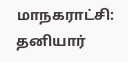மாநகராட்சி: தனியார்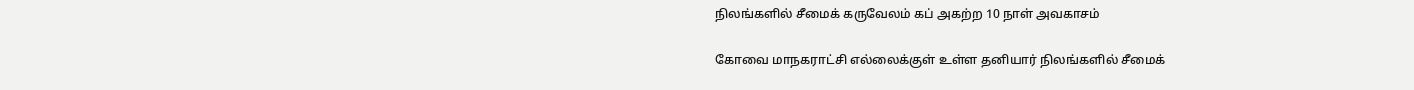நிலங்களில் சீமைக் கருவேலம் கப் அகற்ற 10 நாள் அவகாசம்

கோவை மாநகராட்சி எல்லைக்குள் உள்ள தனியார் நிலங்களில் சீமைக்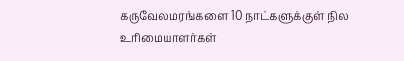கருவேலமரங்களை 10 நாட்களுக்குள் நில உரிமையாளர்கள்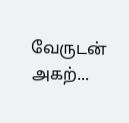வேருடன் அகற்...